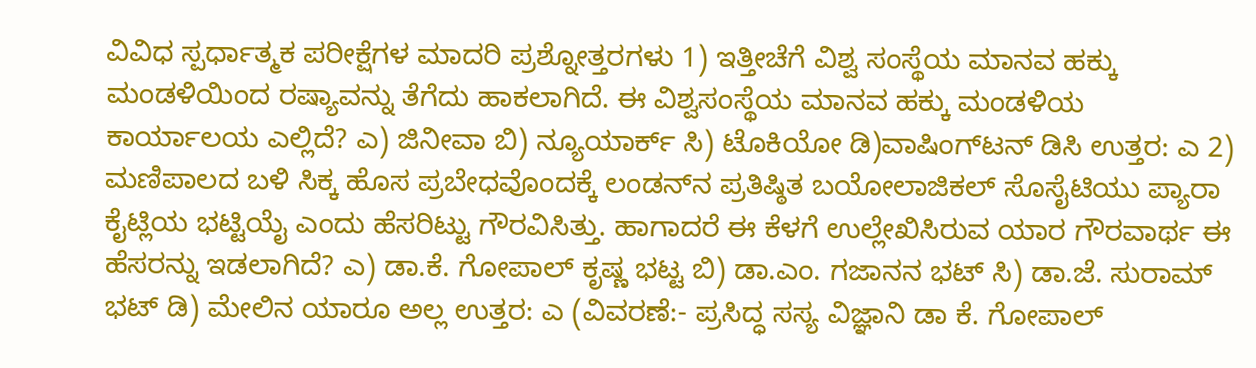ವಿವಿಧ ಸ್ಪರ್ಧಾತ್ಮಕ ಪರೀಕ್ಷೆಗಳ ಮಾದರಿ ಪ್ರಶ್ನೋತ್ತರಗಳು 1) ಇತ್ತೀಚೆಗೆ ವಿಶ್ವ ಸಂಸ್ಥೆಯ ಮಾನವ ಹಕ್ಕು ಮಂಡಳಿಯಿಂದ ರಷ್ಯಾವನ್ನು ತೆಗೆದು ಹಾಕಲಾಗಿದೆ. ಈ ವಿಶ್ವಸಂಸ್ಥೆಯ ಮಾನವ ಹಕ್ಕು ಮಂಡಳಿಯ ಕಾರ್ಯಾಲಯ ಎಲ್ಲಿದೆ? ಎ) ಜಿನೀವಾ ಬಿ) ನ್ಯೂಯಾರ್ಕ್ ಸಿ) ಟೊಕಿಯೋ ಡಿ)ವಾಷಿಂಗ್‌ಟನ್ ಡಿಸಿ ಉತ್ತರ: ಎ 2) ಮಣಿಪಾಲದ ಬಳಿ ಸಿಕ್ಕ ಹೊಸ ಪ್ರಬೇಧವೊಂದಕ್ಕೆ ಲಂಡನ್‌ನ ಪ್ರತಿಷ್ಠಿತ ಬಯೋಲಾಜಿಕಲ್ ಸೊಸೈಟಿಯು ಪ್ಯಾರಾ ಕೈಟ್ಲಿಯ ಭಟ್ಟಿಯೈ ಎಂದು ಹೆಸರಿಟ್ಟು ಗೌರವಿಸಿತ್ತು. ಹಾಗಾದರೆ ಈ ಕೆಳಗೆ ಉಲ್ಲೇಖಿಸಿರುವ ಯಾರ ಗೌರವಾರ್ಥ ಈ ಹೆಸರನ್ನು ಇಡಲಾಗಿದೆ? ಎ) ಡಾ.ಕೆ. ಗೋಪಾಲ್ ಕೃಷ್ಣ ಭಟ್ಟ ಬಿ) ಡಾ.ಎಂ. ಗಜಾನನ ಭಟ್ ಸಿ) ಡಾ.ಜೆ. ಸುರಾಮ್ ಭಟ್ ಡಿ) ಮೇಲಿನ ಯಾರೂ ಅಲ್ಲ ಉತ್ತರ: ಎ (ವಿವರಣೆ:- ಪ್ರಸಿದ್ಧ ಸಸ್ಯ ವಿಜ್ಞಾನಿ ಡಾ ಕೆ. ಗೋಪಾಲ್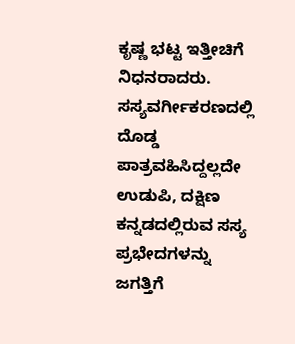ಕೃಷ್ಣ ಭಟ್ಟ ಇತ್ತೀಚಿಗೆ ನಿಧನರಾದರು. ಸಸ್ಯವರ್ಗೀಕರಣದಲ್ಲಿ ದೊಡ್ಡ ಪಾತ್ರವಹಿಸಿದ್ದಲ್ಲದೇ ಉಡುಪಿ, ದಕ್ಷಿಣ ಕನ್ನಡದಲ್ಲಿರುವ ಸಸ್ಯ ಪ್ರಭೇದಗಳನ್ನು ಜಗತ್ತಿಗೆ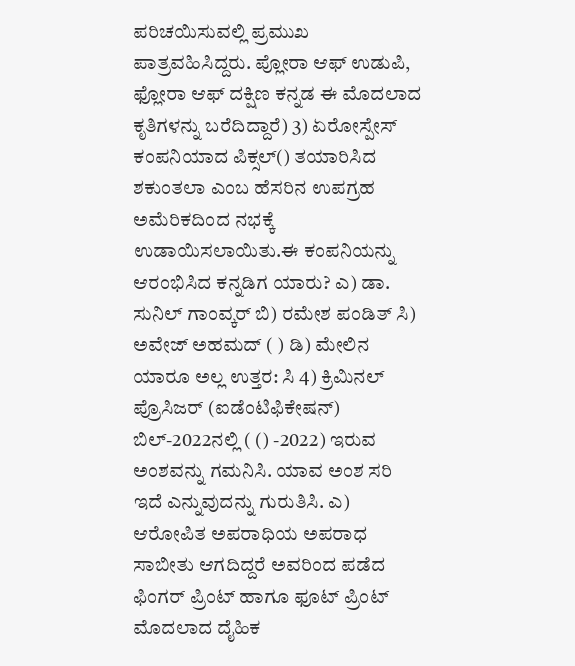ಪರಿಚಯಿಸುವಲ್ಲಿ ಪ್ರಮುಖ ಪಾತ್ರವಹಿಸಿದ್ದರು. ಪ್ಲೋರಾ ಆಫ್ ಉಡುಪಿ, ಫ್ಲೋರಾ ಆಫ್ ದಕ್ಷಿಣ ಕನ್ನಡ ಈ ಮೊದಲಾದ ಕೃತಿಗಳನ್ನು ಬರೆದಿದ್ದಾರೆ) 3) ಏರೋಸ್ಪೇಸ್ ಕಂಪನಿಯಾದ ಪಿಕ್ಸಲ್() ತಯಾರಿಸಿದ ಶಕುಂತಲಾ ಎಂಬ ಹೆಸರಿನ ಉಪಗ್ರಹ ಅಮೆರಿಕದಿಂದ ನಭಕ್ಕೆ ಉಡಾಯಿಸಲಾಯಿತು.ಈ ಕಂಪನಿಯನ್ನು ಆರಂಭಿಸಿದ ಕನ್ನಡಿಗ ಯಾರು? ಎ) ಡಾ. ಸುನಿಲ್ ಗಾಂವ್ಕರ್ ಬಿ) ರಮೇಶ ಪಂಡಿತ್ ಸಿ) ಅವೇಜ್ ಅಹಮದ್ ( ) ಡಿ) ಮೇಲಿನ ಯಾರೂ ಅಲ್ಲ ಉತ್ತರ: ಸಿ 4) ಕ್ರಿಮಿನಲ್ ಪ್ರೊಸಿಜರ್ (ಐಡೆಂಟಿಫಿಕೇಷನ್) ಬಿಲ್-2022ನಲ್ಲಿ ( () -2022) ಇರುವ ಅಂಶವನ್ನು ಗಮನಿಸಿ. ಯಾವ ಅಂಶ ಸರಿ ಇದೆ ಎನ್ನುವುದನ್ನು ಗುರುತಿಸಿ. ಎ) ಆರೋಪಿತ ಅಪರಾಧಿಯ ಅಪರಾಧ ಸಾಬೀತು ಆಗದಿದ್ದರೆ ಅವರಿಂದ ಪಡೆದ ಫಿಂಗರ್ ಪ್ರಿಂಟ್ ಹಾಗೂ ಫೂಟ್ ಪ್ರಿಂಟ್ ಮೊದಲಾದ ದೈಹಿಕ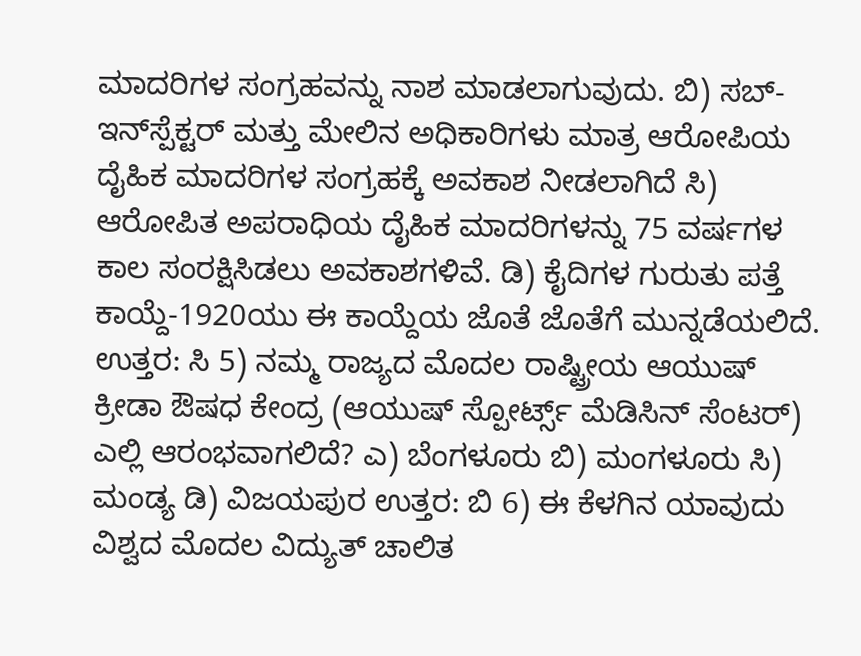ಮಾದರಿಗಳ ಸಂಗ್ರಹವನ್ನು ನಾಶ ಮಾಡಲಾಗುವುದು. ಬಿ) ಸಬ್-ಇನ್‌ಸ್ಪೆಕ್ಟರ್ ಮತ್ತು ಮೇಲಿನ ಅಧಿಕಾರಿಗಳು ಮಾತ್ರ ಆರೋಪಿಯ ದೈಹಿಕ ಮಾದರಿಗಳ ಸಂಗ್ರಹಕ್ಕೆ ಅವಕಾಶ ನೀಡಲಾಗಿದೆ ಸಿ) ಆರೋಪಿತ ಅಪರಾಧಿಯ ದೈಹಿಕ ಮಾದರಿಗಳನ್ನು 75 ವರ್ಷಗಳ ಕಾಲ ಸಂರಕ್ಷಿಸಿಡಲು ಅವಕಾಶಗಳಿವೆ. ಡಿ) ಕೈದಿಗಳ ಗುರುತು ಪತ್ತೆ ಕಾಯ್ದೆ-1920ಯು ಈ ಕಾಯ್ದೆಯ ಜೊತೆ ಜೊತೆಗೆ ಮುನ್ನಡೆಯಲಿದೆ. ಉತ್ತರ: ಸಿ 5) ನಮ್ಮ ರಾಜ್ಯದ ಮೊದಲ ರಾಷ್ಟ್ರೀಯ ಆಯುಷ್ ಕ್ರೀಡಾ ಔಷಧ ಕೇಂದ್ರ (ಆಯುಷ್ ಸ್ಪೋರ್ಟ್ಸ್‌ ಮೆಡಿಸಿನ್ ಸೆಂಟರ್) ಎಲ್ಲಿ ಆರಂಭವಾಗಲಿದೆ? ಎ) ಬೆಂಗಳೂರು ಬಿ) ಮಂಗಳೂರು ಸಿ) ಮಂಡ್ಯ ಡಿ) ವಿಜಯಪುರ ಉತ್ತರ: ಬಿ 6) ಈ ಕೆಳಗಿನ ಯಾವುದು ವಿಶ್ವದ ಮೊದಲ ವಿದ್ಯುತ್ ಚಾಲಿತ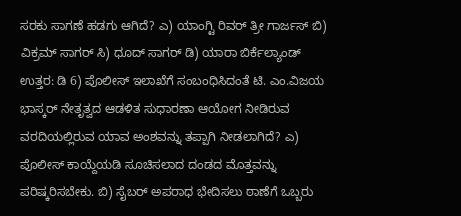ಸರಕು ಸಾಗಣೆ ಹಡಗು ಆಗಿದೆ? ಎ) ಯಾಂಗ್ಟಿ ರಿವರ್ ತ್ರೀ ಗಾರ್ಜಸ್ ಬಿ) ವಿಕ್ರಮ್ ಸಾಗರ್ ಸಿ) ಧೂದ್ ಸಾಗರ್ ಡಿ) ಯಾರಾ ಬಿರ್ಕೆಲ್ಯಾಂಡ್ ಉತ್ತರ: ಡಿ 6) ಪೊಲೀಸ್ ಇಲಾಖೆಗೆ ಸಂಬಂಧಿಸಿದಂತೆ ಟಿ. ಎಂ.ವಿಜಯ ಭಾಸ್ಕರ್ ನೇತೃತ್ವದ ಆಡಳಿತ ಸುಧಾರಣಾ ಆಯೋಗ ನೀಡಿರುವ ವರದಿಯಲ್ಲಿರುವ ಯಾವ ಅಂಶವನ್ನು ತಪ್ಪಾಗಿ ನೀಡಲಾಗಿದೆ? ಎ) ಪೊಲೀಸ್ ಕಾಯ್ದೆಯಡಿ ಸೂಚಿಸಲಾದ ದಂಡದ ಮೊತ್ತವನ್ನು ಪರಿಷ್ಕರಿಸಬೇಕು. ಬಿ) ಸೈಬರ್ ಅಪರಾಧ ಭೇದಿಸಲು ಠಾಣೆಗೆ ಒಬ್ಬರು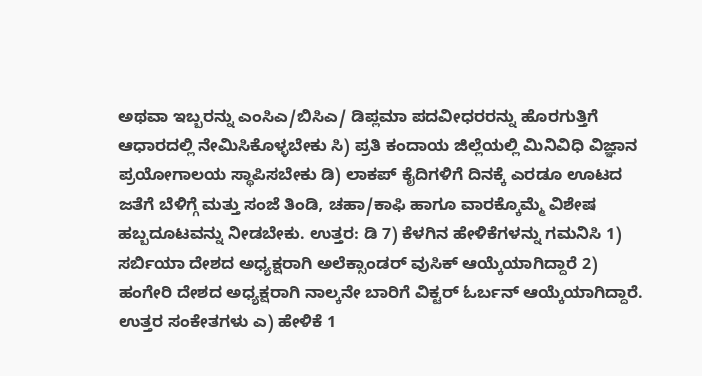ಅಥವಾ ಇಬ್ಬರನ್ನು ಎಂಸಿಎ/ಬಿಸಿಎ/ ಡಿಪ್ಲಮಾ ಪದವೀಧರರನ್ನು ಹೊರಗುತ್ತಿಗೆ ಆಧಾರದಲ್ಲಿ ನೇಮಿಸಿಕೊಳ್ಳಬೇಕು ಸಿ) ಪ್ರತಿ ಕಂದಾಯ ಜಿಲ್ಲೆಯಲ್ಲಿ ಮಿನಿವಿಧಿ ವಿಜ್ಞಾನ ಪ್ರಯೋಗಾಲಯ ಸ್ಥಾಪಿಸಬೇಕು ಡಿ) ಲಾಕಪ್ ಕೈದಿಗಳಿಗೆ ದಿನಕ್ಕೆ ಎರಡೂ ಊಟದ ಜತೆಗೆ ಬೆಳಿಗ್ಗೆ ಮತ್ತು ಸಂಜೆ ತಿಂಡಿ, ಚಹಾ/ಕಾಫಿ ಹಾಗೂ ವಾರಕ್ಕೊಮ್ಮೆ ವಿಶೇಷ ಹಬ್ಬದೂಟವನ್ನು ನೀಡಬೇಕು. ಉತ್ತರ: ಡಿ 7) ಕೆಳಗಿನ ಹೇಳಿಕೆಗಳನ್ನು ಗಮನಿಸಿ 1) ಸರ್ಬಿಯಾ ದೇಶದ ಅಧ್ಯಕ್ಷರಾಗಿ ಅಲೆಕ್ಸಾಂಡರ್ ವುಸಿಕ್ ಆಯ್ಕೆಯಾಗಿದ್ದಾರೆ 2) ಹಂಗೇರಿ ದೇಶದ ಅಧ್ಯಕ್ಷರಾಗಿ ನಾಲ್ಕನೇ ಬಾರಿಗೆ ವಿಕ್ಟರ್ ಓರ್ಬನ್ ಆಯ್ಕೆಯಾಗಿದ್ದಾರೆ. ಉತ್ತರ ಸಂಕೇತಗಳು ಎ) ಹೇಳಿಕೆ 1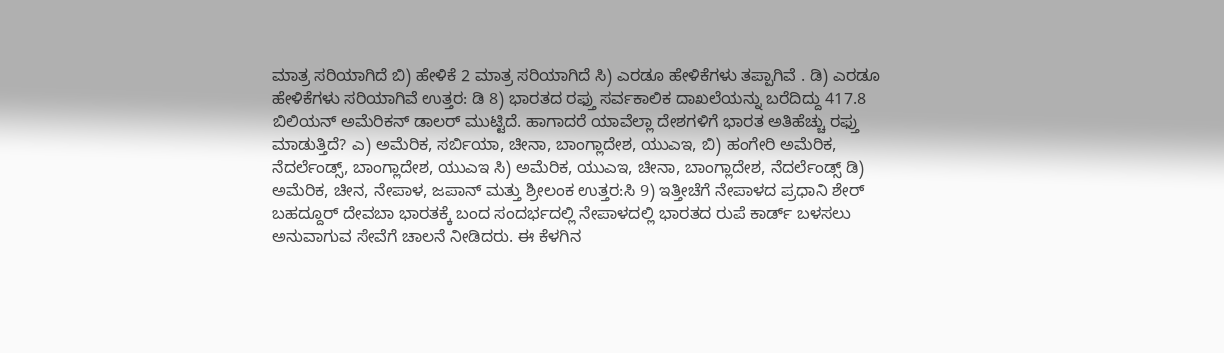ಮಾತ್ರ ಸರಿಯಾಗಿದೆ ಬಿ) ಹೇಳಿಕೆ 2 ಮಾತ್ರ ಸರಿಯಾಗಿದೆ ಸಿ) ಎರಡೂ ಹೇಳಿಕೆಗಳು ತಪ್ಪಾಗಿವೆ . ಡಿ) ಎರಡೂ ಹೇಳಿಕೆಗಳು ಸರಿಯಾಗಿವೆ ‌‌ಉತ್ತರ: ಡಿ 8) ಭಾರತದ ರಫ್ತು ಸರ್ವಕಾಲಿಕ ದಾಖಲೆಯನ್ನು ಬರೆದಿದ್ದು 417.8 ಬಿಲಿಯನ್ ಅಮೆರಿಕನ್ ಡಾಲರ್ ಮುಟ್ಟಿದೆ. ಹಾಗಾದರೆ ಯಾವೆಲ್ಲಾ ದೇಶಗಳಿಗೆ ಭಾರತ ಅತಿಹೆಚ್ಚು ರಫ್ತು ಮಾಡುತ್ತಿದೆ? ಎ) ಅಮೆರಿಕ, ಸರ್ಬಿಯಾ, ಚೀನಾ, ಬಾಂಗ್ಲಾದೇಶ, ಯುಎಇ, ಬಿ) ಹಂಗೇರಿ ಅಮೆರಿಕ, ನೆದರ್ಲೆಂಡ್ಸ್, ಬಾಂಗ್ಲಾದೇಶ, ಯುಎಇ ಸಿ) ಅಮೆರಿಕ, ಯುಎಇ, ಚೀನಾ, ಬಾಂಗ್ಲಾದೇಶ, ನೆದರ್ಲೆಂಡ್ಸ್‌ ಡಿ) ಅಮೆರಿಕ, ಚೀನ, ನೇಪಾಳ, ಜಪಾನ್ ಮತ್ತು ಶ್ರೀಲಂಕ ಉತ್ತರ:ಸಿ 9) ಇತ್ತೀಚೆಗೆ ನೇಪಾಳದ ಪ್ರಧಾನಿ ಶೇರ್ ಬಹದ್ದೂರ್ ದೇವಬಾ ಭಾರತಕ್ಕೆ ಬಂದ ಸಂದರ್ಭದಲ್ಲಿ ನೇಪಾಳದಲ್ಲಿ ಭಾರತದ ರುಪೆ ಕಾರ್ಡ್ ಬಳಸಲು ಅನುವಾಗುವ ಸೇವೆಗೆ ಚಾಲನೆ ನೀಡಿದರು. ಈ ಕೆಳಗಿನ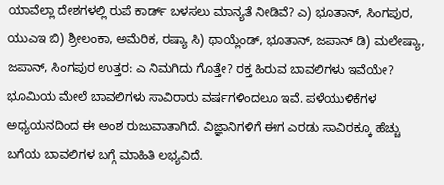ಯಾವೆಲ್ಲಾ ದೇಶಗಳಲ್ಲಿ ರುಪೆ ಕಾರ್ಡ್ ಬಳಸಲು ಮಾನ್ಯತೆ ನೀಡಿವೆ? ಎ) ಭೂತಾನ್, ಸಿಂಗಪುರ, ಯುಎಇ ಬಿ) ಶ್ರೀಲಂಕಾ, ಅಮೆರಿಕ, ರಷ್ಯಾ ಸಿ) ಥಾಯ್ಲೆಂಡ್, ಭೂತಾನ್, ಜಪಾನ್ ಡಿ) ಮಲೇಷ್ಯಾ, ಜಪಾನ್, ಸಿಂಗಪುರ ಉತ್ತರ: ಎ ನಿಮಗಿದು ಗೊತ್ತೇ? ರಕ್ತ ಹಿರುವ ಬಾವಲಿಗಳು ಇವೆಯೇ? ಭೂಮಿಯ ಮೇಲೆ ಬಾವಲಿಗಳು ಸಾವಿರಾರು ವರ್ಷಗಳಿಂದಲೂ ಇವೆ. ಪಳೆಯುಳಿಕೆಗಳ ಅಧ್ಯಯನದಿಂದ ಈ ಅಂಶ ರುಜುವಾತಾಗಿದೆ. ವಿಜ್ಞಾನಿಗಳಿಗೆ ಈಗ ಎರಡು ಸಾವಿರಕ್ಕೂ ಹೆಚ್ಚು ಬಗೆಯ ಬಾವಲಿಗಳ ಬಗ್ಗೆ ಮಾಹಿತಿ ಲಭ್ಯವಿದೆ.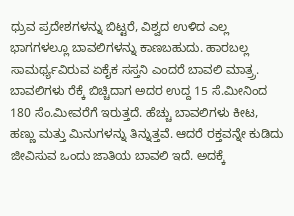ಧ್ರುವ ಪ್ರದೇಶಗಳನ್ನು ಬಿಟ್ಟರೆ, ವಿಶ್ವದ ಉಳಿದ ಎಲ್ಲ ಭಾಗಗಳಲ್ಲೂ ಬಾವಲಿಗಳನ್ನು ಕಾಣಬಹುದು. ಹಾರಬಲ್ಲ ಸಾಮರ್ಥ್ಯವಿರುವ ಏಕೈಕ ಸಸ್ತನಿ ಎಂದರೆ ಬಾವಲಿ ಮಾತ್ರ‍್ರ. ಬಾವಲಿಗಳು ರೆಕ್ಕೆ ಬಿಚ್ಚಿದಾಗ ಅದರ ಉದ್ದ 15 ಸೆ.ಮೀನಿಂದ 180 ಸೆಂ.ಮೀವರೆಗೆ ಇರುತ್ತದೆ. ಹೆಚ್ಚು ಬಾವಲಿಗಳು ಕೀಟ, ಹಣ್ಣು ಮತ್ತು ಮಿನುಗಳನ್ನು ತಿನ್ನುತ್ತವೆ. ಆದರೆ ರಕ್ತವನ್ನೇ ಕುಡಿದು ಜೀವಿಸುವ ಒಂದು ಜಾತಿಯ ಬಾವಲಿ ಇದೆ. ಅದಕ್ಕೆ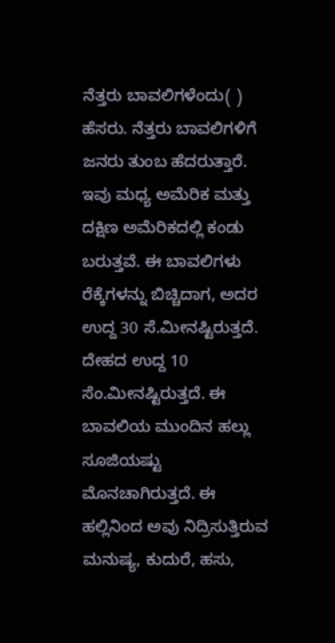ನೆತ್ತರು ಬಾವಲಿಗಳೆಂದು( ) ಹೆಸರು. ನೆತ್ತರು ಬಾವಲಿಗಳಿಗೆ ಜನರು ತುಂಬ ಹೆದರುತ್ತಾರೆ. ಇವು ಮಧ್ಯ ಅಮೆರಿಕ ಮತ್ತು ದಕ್ಷಿಣ ಅಮೆರಿಕದಲ್ಲಿ ಕಂಡು ಬರುತ್ತವೆ. ಈ ಬಾವಲಿಗಳು ರೆಕ್ಕೆಗಳನ್ನು ಬಿಚ್ಚಿದಾಗ, ಅದರ ಉದ್ದ 30 ಸೆ.ಮೀನಷ್ಟಿರುತ್ತದೆ. ದೇಹದ ಉದ್ದ 10 ಸೆಂ.ಮೀನಷ್ಟಿರುತ್ತದೆ. ಈ ಬಾವಲಿಯ ಮುಂದಿನ ಹಲ್ಲು ಸೂಜಿಯಷ್ಟು ಮೊನಚಾಗಿರುತ್ತದೆ. ಈ ಹಲ್ಲಿನಿಂದ ಅವು ನಿದ್ರಿಸುತ್ತಿರುವ ಮನುಷ್ಯ, ಕುದುರೆ, ಹಸು,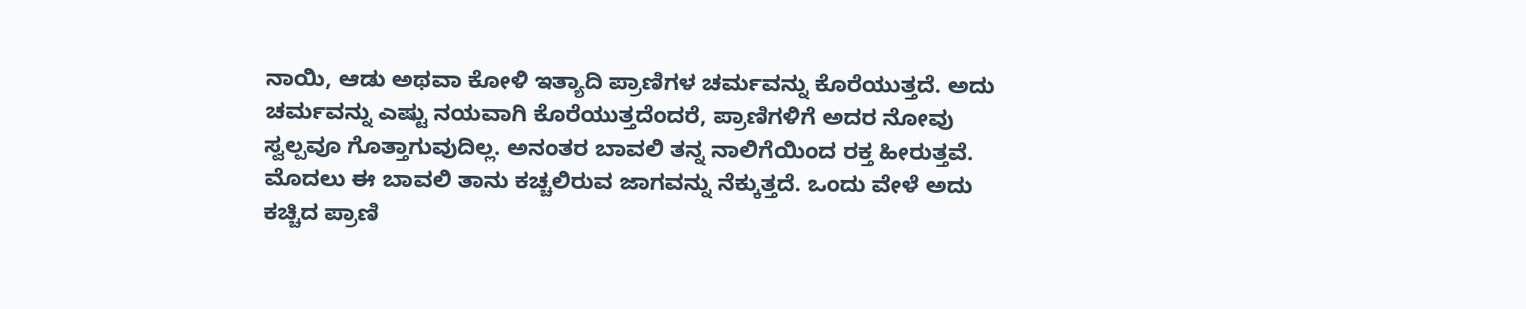ನಾಯಿ, ಆಡು ಅಥವಾ ಕೋಳಿ ಇತ್ಯಾದಿ ಪ್ರಾಣಿಗಳ ಚರ್ಮವನ್ನು ಕೊರೆಯುತ್ತದೆ. ಅದು ಚರ್ಮವನ್ನು ಎಷ್ಟು ನಯವಾಗಿ ಕೊರೆಯುತ್ತದೆಂದರೆ, ಪ್ರಾಣಿಗಳಿಗೆ ಅದರ ನೋವು ಸ್ವಲ್ಪವೂ ಗೊತ್ತಾಗುವುದಿಲ್ಲ. ಅನಂತರ ಬಾವಲಿ ತನ್ನ ನಾಲಿಗೆಯಿಂದ ರಕ್ತ ಹೀರುತ್ತವೆ. ಮೊದಲು ಈ ಬಾವಲಿ ತಾನು ಕಚ್ಚಲಿರುವ ಜಾಗವನ್ನು ನೆಕ್ಕುತ್ತದೆ. ಒಂದು ವೇಳೆ ಅದು ಕಚ್ಚಿದ ಪ್ರಾಣಿ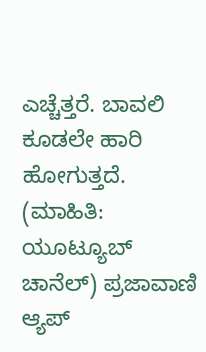ಎಚ್ಚೆತ್ತರೆ. ಬಾವಲಿ ಕೂಡಲೇ ಹಾರಿ ಹೋಗುತ್ತದೆ. (ಮಾಹಿತಿ: ಯೂಟ್ಯೂಬ್ ಚಾನೆಲ್‌) ಪ್ರಜಾವಾಣಿ ಆ್ಯಪ್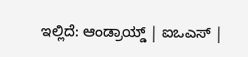ಇಲ್ಲಿದೆ: ಆಂಡ್ರಾಯ್ಡ್ | ಐಒಎಸ್ |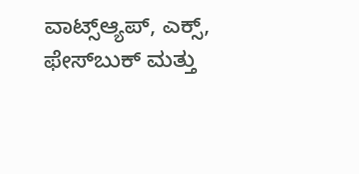ವಾಟ್ಸ್ಆ್ಯಪ್, ಎಕ್ಸ್, ಫೇಸ್‌ಬುಕ್ ಮತ್ತು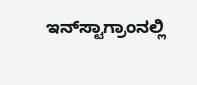ಇನ್‌ಸ್ಟಾಗ್ರಾಂನಲ್ಲಿ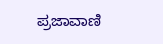ಪ್ರಜಾವಾಣಿ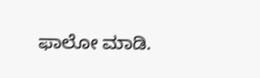ಫಾಲೋ ಮಾಡಿ.